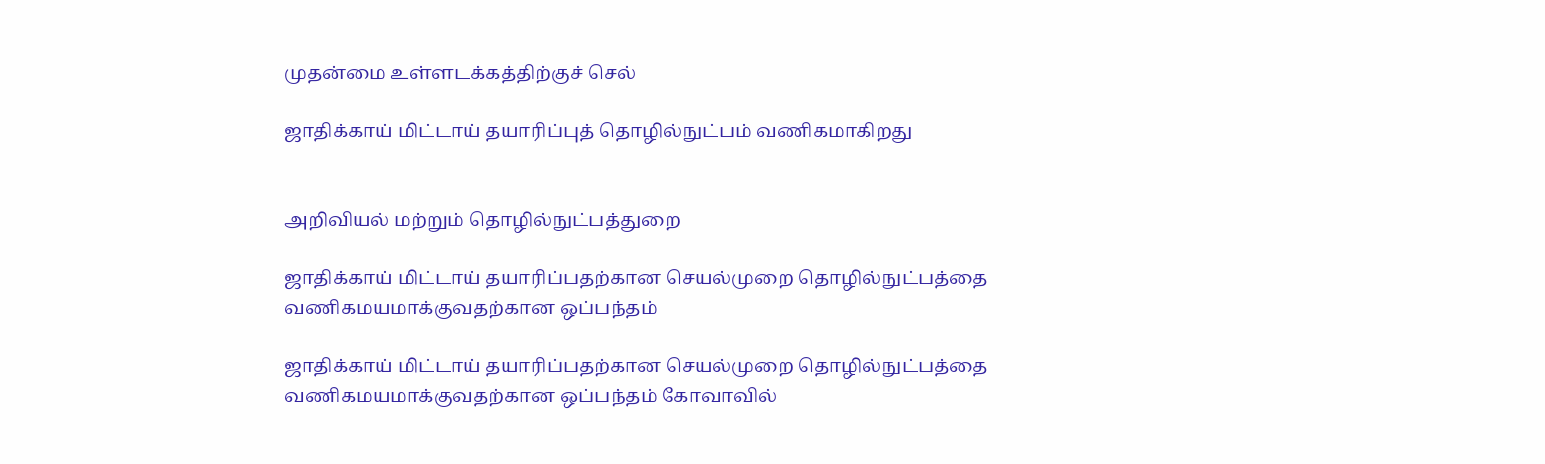முதன்மை உள்ளடக்கத்திற்குச் செல்

ஜாதிக்காய் மிட்டாய் தயாரிப்புத் தொழில்நுட்பம் வணிகமாகிறது


அறிவியல் மற்றும் தொழில்நுட்பத்துறை

ஜாதிக்காய் மிட்டாய் தயாரிப்பதற்கான செயல்முறை தொழில்நுட்பத்தை வணிகமயமாக்குவதற்கான ஒப்பந்தம்

ஜாதிக்காய் மிட்டாய் தயாரிப்பதற்கான செயல்முறை தொழில்நுட்பத்தை வணிகமயமாக்குவதற்கான ஒப்பந்தம் கோவாவில்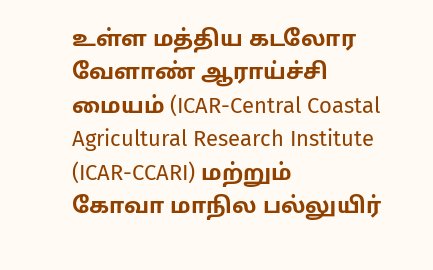உள்ள மத்திய கடலோர வேளாண் ஆராய்ச்சி மையம் (ICAR-Central Coastal Agricultural Research Institute (ICAR-CCARI) மற்றும் கோவா மாநில பல்லுயிர்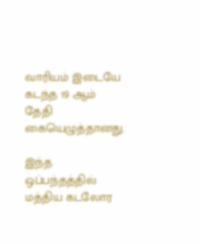வாரியம் இடையே கடந்த 19 ஆம் தேதி கையெழுத்தானது.

இந்த ஒப்பந்தத்தில் மத்திய கடலோர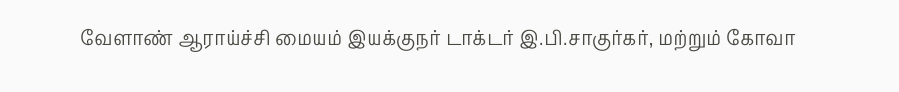வேளாண் ஆராய்ச்சி மையம் இயக்குநர் டாக்டர் இ.பி.சாகுர்கர், மற்றும் கோவா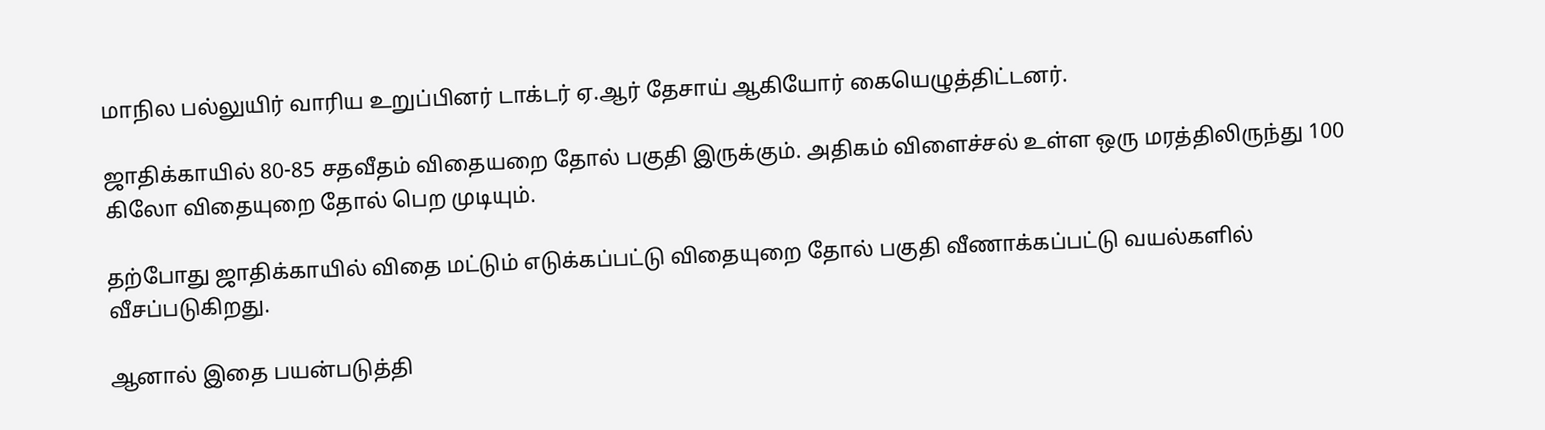மாநில பல்லுயிர் வாரிய உறுப்பினர் டாக்டர் ஏ.ஆர் தேசாய் ஆகியோர் கையெழுத்திட்டனர்.

ஜாதிக்காயில் 80-85 சதவீதம் விதையறை தோல் பகுதி இருக்கும். அதிகம் விளைச்சல் உள்ள ஒரு மரத்திலிருந்து 100 கிலோ விதையுறை தோல் பெற முடியும்.

தற்போது ஜாதிக்காயில் விதை மட்டும் எடுக்கப்பட்டு விதையுறை தோல் பகுதி வீணாக்கப்பட்டு வயல்களில் வீசப்படுகிறது.

ஆனால் இதை பயன்படுத்தி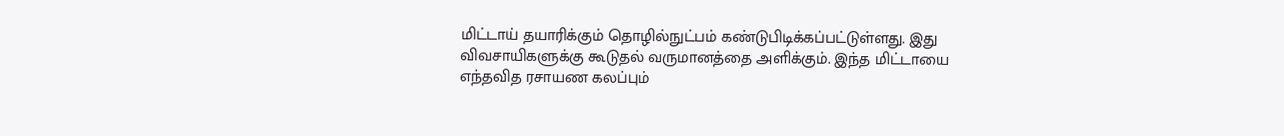மிட்டாய் தயாரிக்கும் தொழில்நுட்பம் கண்டுபிடிக்கப்பட்டுள்ளது. இது விவசாயிகளுக்கு கூடுதல் வருமானத்தை அளிக்கும். இந்த மிட்டாயை எந்தவித ரசாயண கலப்பும்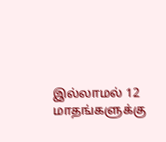இல்லாமல் 12 மாதங்களுக்கு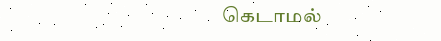கெடாமல்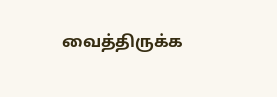வைத்திருக்க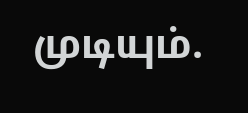முடியும்.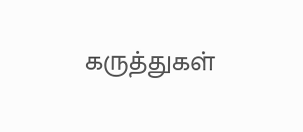கருத்துகள்